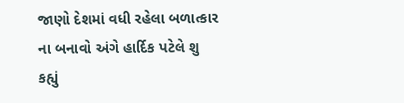જાણો દેશમાં વધી રહેલા બળાત્કાર ના બનાવો અંગે હાર્દિક પટેલે શુ કહ્યું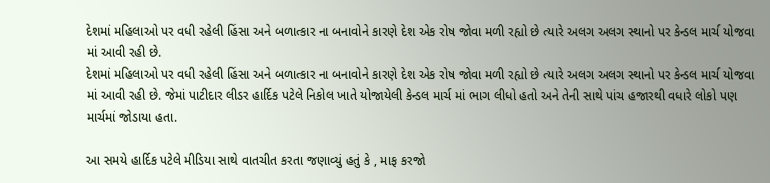દેશમાં મહિલાઓ પર વધી રહેલી હિંસા અને બળાત્કાર ના બનાવોને કારણે દેશ એક રોષ જોવા મળી રહ્યો છે ત્યારે અલગ અલગ સ્થાનો પર કેન્ડલ માર્ચ યોજવા માં આવી રહી છે.
દેશમાં મહિલાઓ પર વધી રહેલી હિંસા અને બળાત્કાર ના બનાવોને કારણે દેશ એક રોષ જોવા મળી રહ્યો છે ત્યારે અલગ અલગ સ્થાનો પર કેન્ડલ માર્ચ યોજવા માં આવી રહી છે. જેમાં પાટીદાર લીડર હાર્દિક પટેલે નિકોલ ખાતે યોજાયેલી કેન્ડલ માર્ચ માં ભાગ લીધો હતો અને તેની સાથે પાંચ હજારથી વધારે લોકો પણ માર્ચમાં જોડાયા હતા.

આ સમયે હાર્દિક પટેલે મીડિયા સાથે વાતચીત કરતા જણાવ્યું હતું કે , માફ કરજો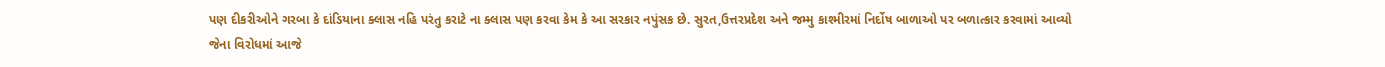પણ દીકરીઓને ગરબા કે દાંડિયાના ક્લાસ નહિ પરંતુ કરાટે ના ક્લાસ પણ કરવા કેમ કે આ સરકાર નપુંસક છે. સુરત,ઉત્તરપ્રદેશ અને જમ્મુ કાશ્મીરમાં નિર્દોષ બાળાઓ પર બળાત્કાર કરવામાં આવ્યો જેના વિરોધમાં આજે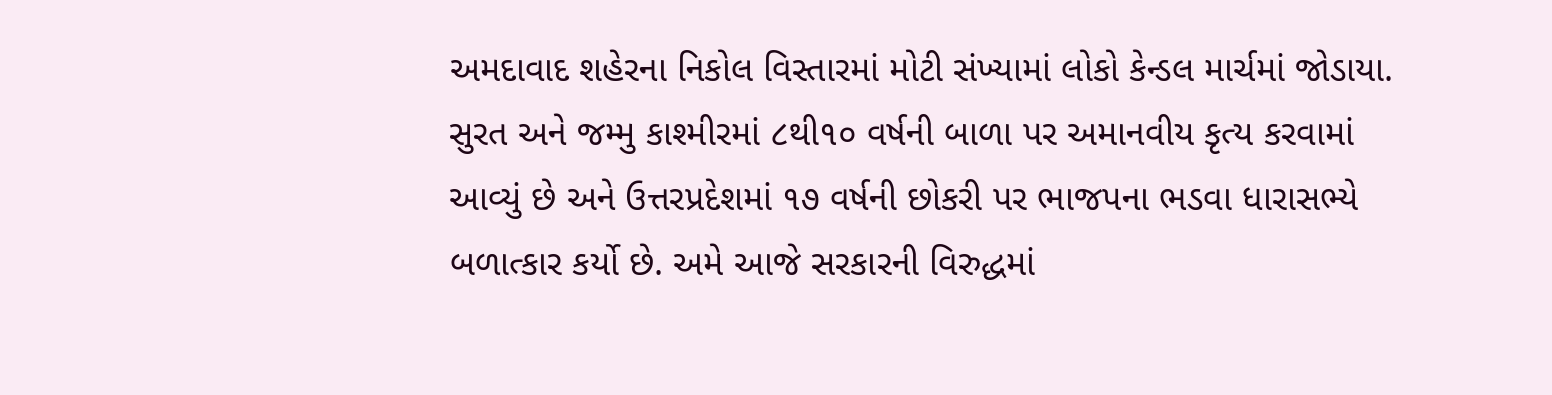અમદાવાદ શહેરના નિકોલ વિસ્તારમાં મોટી સંખ્યામાં લોકો કેન્ડલ માર્ચમાં જોડાયા.
સુરત અને જમ્મુ કાશ્મીરમાં ૮થી૧૦ વર્ષની બાળા પર અમાનવીય કૃત્ય કરવામાં આવ્યું છે અને ઉત્તરપ્રદેશમાં ૧૭ વર્ષની છોકરી પર ભાજપના ભડવા ધારાસભ્યે બળાત્કાર કર્યો છે. અમે આજે સરકારની વિરુદ્ધમાં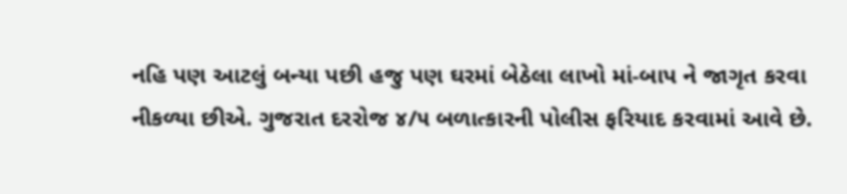નહિ પણ આટલું બન્યા પછી હજુ પણ ઘરમાં બેઠેલા લાખો માં-બાપ ને જાગૃત કરવા નીકળ્યા છીએ. ગુજરાત દરરોજ ૪/૫ બળાત્કારની પોલીસ ફરિયાદ કરવામાં આવે છે.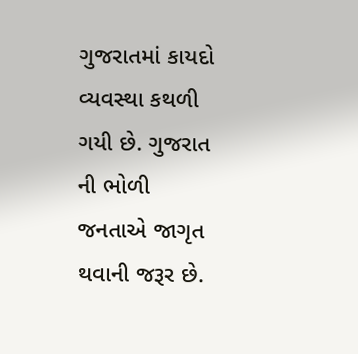ગુજરાતમાં કાયદો વ્યવસ્થા કથળી ગયી છે. ગુજરાત ની ભોળી જનતાએ જાગૃત થવાની જરૂર છે.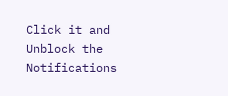Click it and Unblock the Notifications